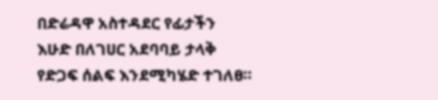በድሬዳዋ አስተዳደር የፊታችን እሁድ በለገሀር አደባባይ ታላቅ የድጋፍ ሰልፍ እንደሚካሄድ ተገለፀ።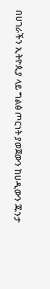በሀገራችን ኢትዮጲያ ላይ ግልፅ ጦርነት ያወጀውን ከሀዲውን ጁንታ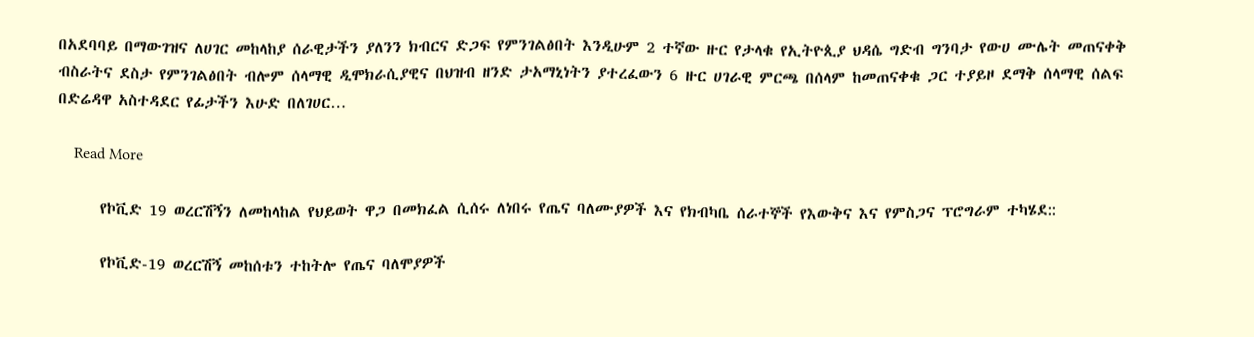በአደባባይ በማውገዝና ለሀገር መከላከያ ሰራዊታችን ያለንን ክብርና ድጋፍ የምንገልፅበት እንዲሁም 2 ተኛው ዙር የታላቁ የኢትዮጲያ ህዳሴ ግድብ ግንባታ የውሀ ሙሌት መጠናቀቅ ብስራትና ደስታ የምንገልፅበት ብሎም ሰላማዊ ዲሞክራሲያዊና በህዝብ ዘንድ ታአማኒነትን ያተረፈውን 6 ዙር ሀገራዊ ምርጫ በሰላም ከመጠናቀቁ ጋር ተያይዞ ደማቅ ሰላማዊ ሰልፍ በድሬዳዋ አስተዳደር የፊታችን እሁድ በለገሀር…

    Read More

      የኮቪድ 19 ወረርሽኝን ለመከላከል የህይወት ዋጋ በመክፈል ሲሰሩ ለነበሩ የጤና ባለሙያዎች እና የክብካቤ ሰራተኞች የእውቅና እና የምስጋና ፕሮግራም ተካሄደ::

      የኮቪድ-19 ወረርሽኝ መከሰቱን ተከትሎ የጤና ባለሞያዎች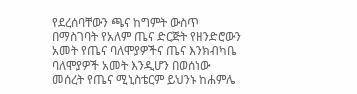የደረሰባቸውን ጫና ከግምት ውስጥ በማስገባት የአለም ጤና ድርጅት የዘንድሮውን አመት የጤና ባለሞያዎችና ጤና እንክብካቤ ባለሞያዎች አመት እንዲሆን በወሰነው መሰረት የጤና ሚኒስቴርም ይህንኑ ከሐምሌ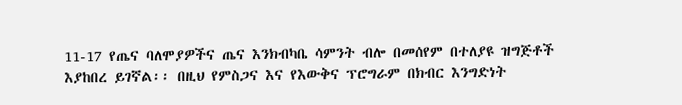11-17 የጤና ባለሞያዎችና ጤና እንክብካቤ ሳምንት ብሎ በመሰየም በተለያዩ ዝግጅቶች እያከበረ ይገኛል፡፡ በዚህ የምስጋና እና የእውቅና ፕሮግራም በክብር እንግድነት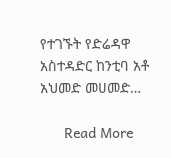የተገኙት የድሬዳዋ አስተዳድር ከንቲባ አቶ አህመድ መሀመድ…

      Read More